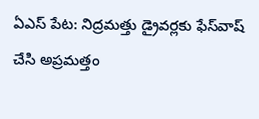ఏఎస్ పేట: నిద్రమత్తు డ్రైవర్లకు ఫేస్‌వాష్ చేసి అప్రమత్తం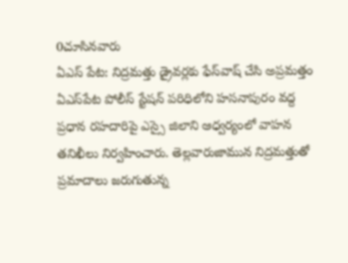0చూసినవారు
ఏఎస్ పేట: నిద్రమత్తు డ్రైవర్లకు ఫేస్‌వాష్ చేసి అప్రమత్తం
ఏఎస్‌పేట పోలీస్ స్టేషన్ పరిధిలోని హసనాపురం వద్ద ప్రధాన రహదారిపై ఎస్సై జిలాని ఆధ్వర్యంలో వాహన తనిఖీలు నిర్వహించారు. తెల్లవారుజామున నిద్రమత్తుతో ప్రమాదాలు జరుగుతున్న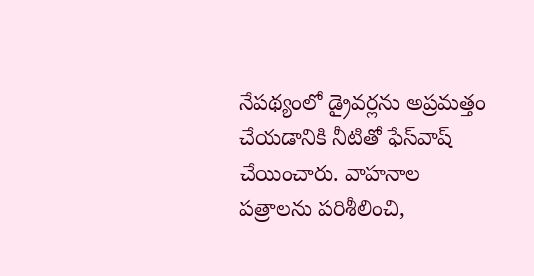నేపథ్యంలో డ్రైవర్లను అప్రమత్తం చేయడానికి నీటితో ఫేస్‌వాష్ చేయించారు. వాహనాల పత్రాలను పరిశీలించి,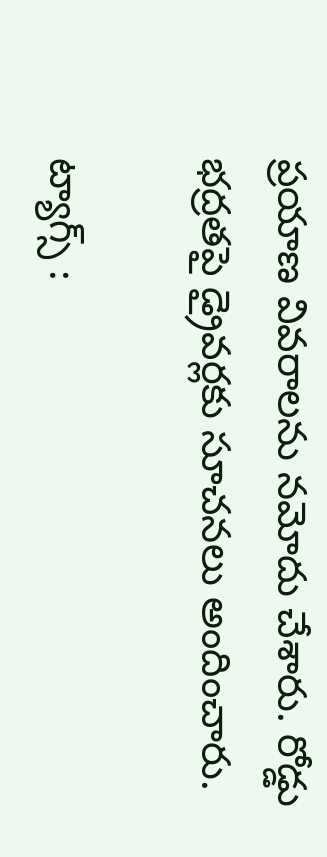ప్రయాణ వివరాలను నమోదు చేశారు. రోడ్డు భద్రతపై డ్రైవర్లకు సూచనలు అందించారు.

ట్యాగ్స్ :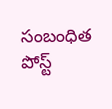సంబంధిత పోస్ట్